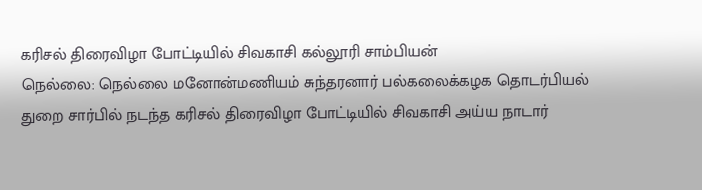கரிசல் திரைவிழா போட்டியில் சிவகாசி கல்லூரி சாம்பியன்
நெல்லை: நெல்லை மனோன்மணியம் சுந்தரனார் பல்கலைக்கழக தொடர்பியல் துறை சார்பில் நடந்த கரிசல் திரைவிழா போட்டியில் சிவகாசி அய்ய நாடார்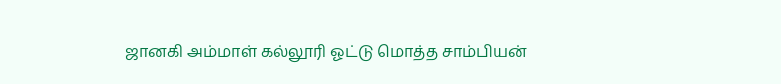ஜானகி அம்மாள் கல்லூரி ஓட்டு மொத்த சாம்பியன்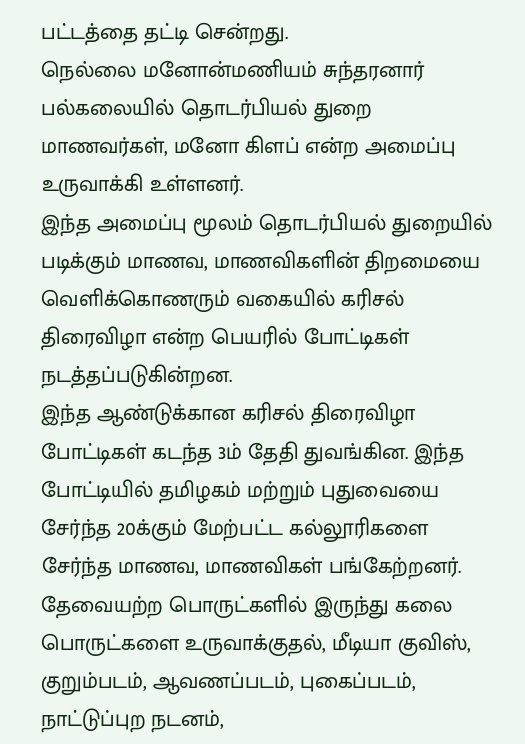பட்டத்தை தட்டி சென்றது.
நெல்லை மனோன்மணியம் சுந்தரனார் பல்கலையில் தொடர்பியல் துறை மாணவர்கள், மனோ கிளப் என்ற அமைப்பு உருவாக்கி உள்ளனர்.
இந்த அமைப்பு மூலம் தொடர்பியல் துறையில் படிக்கும் மாணவ, மாணவிகளின் திறமையை வெளிக்கொணரும் வகையில் கரிசல் திரைவிழா என்ற பெயரில் போட்டிகள் நடத்தப்படுகின்றன.
இந்த ஆண்டுக்கான கரிசல் திரைவிழா போட்டிகள் கடந்த 3ம் தேதி துவங்கின. இந்த போட்டியில் தமிழகம் மற்றும் புதுவையை சேர்ந்த 20க்கும் மேற்பட்ட கல்லூரிகளை சேர்ந்த மாணவ, மாணவிகள் பங்கேற்றனர்.
தேவையற்ற பொருட்களில் இருந்து கலை பொருட்களை உருவாக்குதல், மீடியா குவிஸ், குறும்படம், ஆவணப்படம், புகைப்படம், நாட்டுப்புற நடனம்,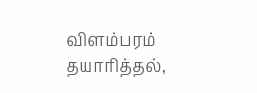விளம்பரம் தயாரித்தல்,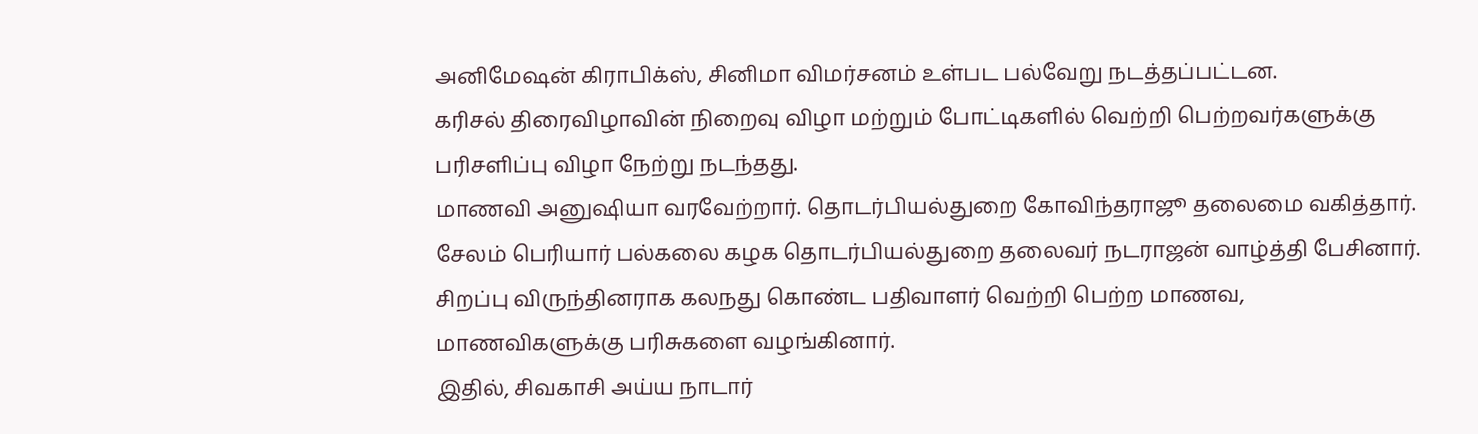அனிமேஷன் கிராபிக்ஸ், சினிமா விமர்சனம் உள்பட பல்வேறு நடத்தப்பட்டன.
கரிசல் திரைவிழாவின் நிறைவு விழா மற்றும் போட்டிகளில் வெற்றி பெற்றவர்களுக்கு பரிசளிப்பு விழா நேற்று நடந்தது.
மாணவி அனுஷியா வரவேற்றார். தொடர்பியல்துறை கோவிந்தராஜூ தலைமை வகித்தார். சேலம் பெரியார் பல்கலை கழக தொடர்பியல்துறை தலைவர் நடராஜன் வாழ்த்தி பேசினார்.
சிறப்பு விருந்தினராக கலநது கொண்ட பதிவாளர் வெற்றி பெற்ற மாணவ, மாணவிகளுக்கு பரிசுகளை வழங்கினார்.
இதில், சிவகாசி அய்ய நாடார்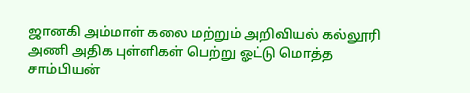ஜானகி அம்மாள் கலை மற்றும் அறிவியல் கல்லூரி அணி அதிக புள்ளிகள் பெற்று ஓட்டு மொத்த சாம்பியன்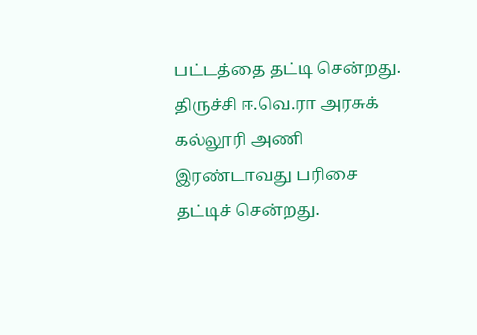பட்டத்தை தட்டி சென்றது.
திருச்சி ஈ.வெ.ரா அரசுக் கல்லூரி அணி இரண்டாவது பரிசை தட்டிச் சென்றது.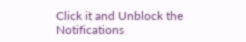Click it and Unblock the Notifications